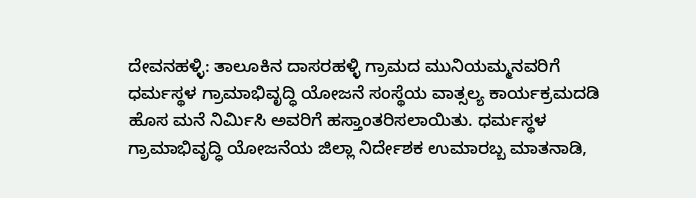ದೇವನಹಳ್ಳಿ: ತಾಲೂಕಿನ ದಾಸರಹಳ್ಳಿ ಗ್ರಾಮದ ಮುನಿಯಮ್ಮನವರಿಗೆ ಧರ್ಮಸ್ಥಳ ಗ್ರಾಮಾಭಿವೃದ್ಧಿ ಯೋಜನೆ ಸಂಸ್ಥೆಯ ವಾತ್ಸಲ್ಯ ಕಾರ್ಯಕ್ರಮದಡಿ ಹೊಸ ಮನೆ ನಿರ್ಮಿಸಿ ಅವರಿಗೆ ಹಸ್ತಾಂತರಿಸಲಾಯಿತು. ಧರ್ಮಸ್ಥಳ ಗ್ರಾಮಾಭಿವೃದ್ಧಿ ಯೋಜನೆಯ ಜಿಲ್ಲಾ ನಿರ್ದೇಶಕ ಉಮಾರಬ್ಬ ಮಾತನಾಡಿ,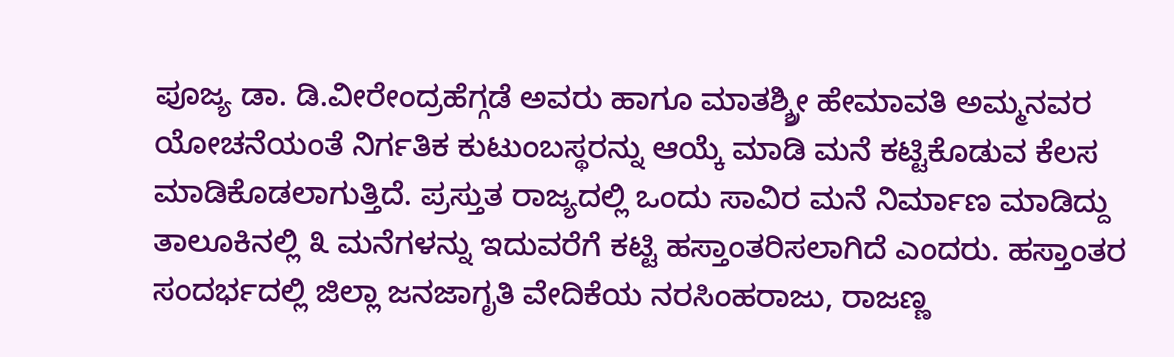ಪೂಜ್ಯ ಡಾ. ಡಿ.ವೀರೇಂದ್ರಹೆಗ್ಗಡೆ ಅವರು ಹಾಗೂ ಮಾತಶ್ಶ್ರೀ ಹೇಮಾವತಿ ಅಮ್ಮನವರ ಯೋಚನೆಯಂತೆ ನಿರ್ಗತಿಕ ಕುಟುಂಬಸ್ಥರನ್ನು ಆಯ್ಕೆ ಮಾಡಿ ಮನೆ ಕಟ್ಟಿಕೊಡುವ ಕೆಲಸ ಮಾಡಿಕೊಡಲಾಗುತ್ತಿದೆ. ಪ್ರಸ್ತುತ ರಾಜ್ಯದಲ್ಲಿ ಒಂದು ಸಾವಿರ ಮನೆ ನಿರ್ಮಾಣ ಮಾಡಿದ್ದು ತಾಲೂಕಿನಲ್ಲಿ ೩ ಮನೆಗಳನ್ನು ಇದುವರೆಗೆ ಕಟ್ಟಿ ಹಸ್ತಾಂತರಿಸಲಾಗಿದೆ ಎಂದರು. ಹಸ್ತಾಂತರ ಸಂದರ್ಭದಲ್ಲಿ ಜಿಲ್ಲಾ ಜನಜಾಗೃತಿ ವೇದಿಕೆಯ ನರಸಿಂಹರಾಜು, ರಾಜಣ್ಣ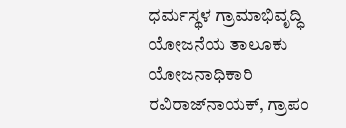ಧರ್ಮಸ್ಥಳ ಗ್ರಾಮಾಭಿವೃದ್ಧಿ ಯೋಜನೆಯ ತಾಲೂಕು ಯೋಜನಾಧಿಕಾರಿ ರವಿರಾಜ್‌ನಾಯಕ್, ಗ್ರಾಪಂ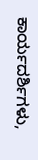ಕಾರ್ಯದರ್ಶಿಗಳು,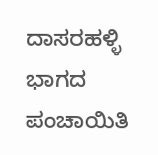ದಾಸರಹಳ್ಳಿ ಭಾಗದ ಪಂಚಾಯಿತಿ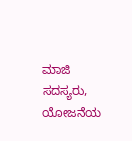ಮಾಜಿ ಸದಸ್ಯರು, ಯೋಜನೆಯ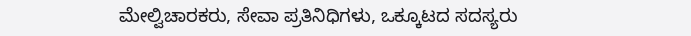ಮೇಲ್ವಿಚಾರಕರು, ಸೇವಾ ಪ್ರತಿನಿಧಿಗಳು, ಒಕ್ಕೂಟದ ಸದಸ್ಯರು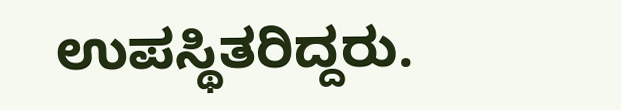ಉಪಸ್ಥಿತರಿದ್ದರು.